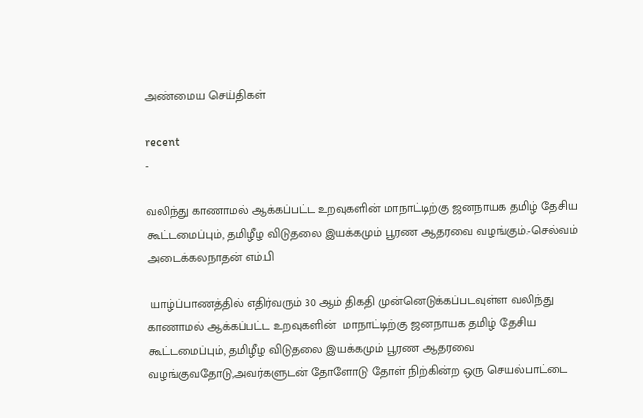அண்மைய செய்திகள்

recent
-

வலிந்து காணாமல் ஆக்கப்பட்ட உறவுகளின் மாநாட்டிற்கு ஜனநாயக தமிழ் தேசிய கூட்டமைப்பும், தமிழீழ விடுதலை இயக்கமும் பூரண ஆதரவை வழங்கும்.-செல்வம் அடைக்கலநாதன் எம்.பி

 யாழ்ப்பாணத்தில் எதிர்வரும் 30 ஆம் திகதி முன்னெடுக்கப்படவுள்ள வலிந்து காணாமல் ஆக்கப்பட்ட உறவுகளின்  மாநாட்டிற்கு ஜனநாயக தமிழ் தேசிய கூட்டமைப்பும், தமிழீழ விடுதலை இயக்கமும் பூரண ஆதரவை வழங்குவதோடு,அவர்களுடன் தோளோடு தோள் நிற்கின்ற ஒரு செயல்பாட்டை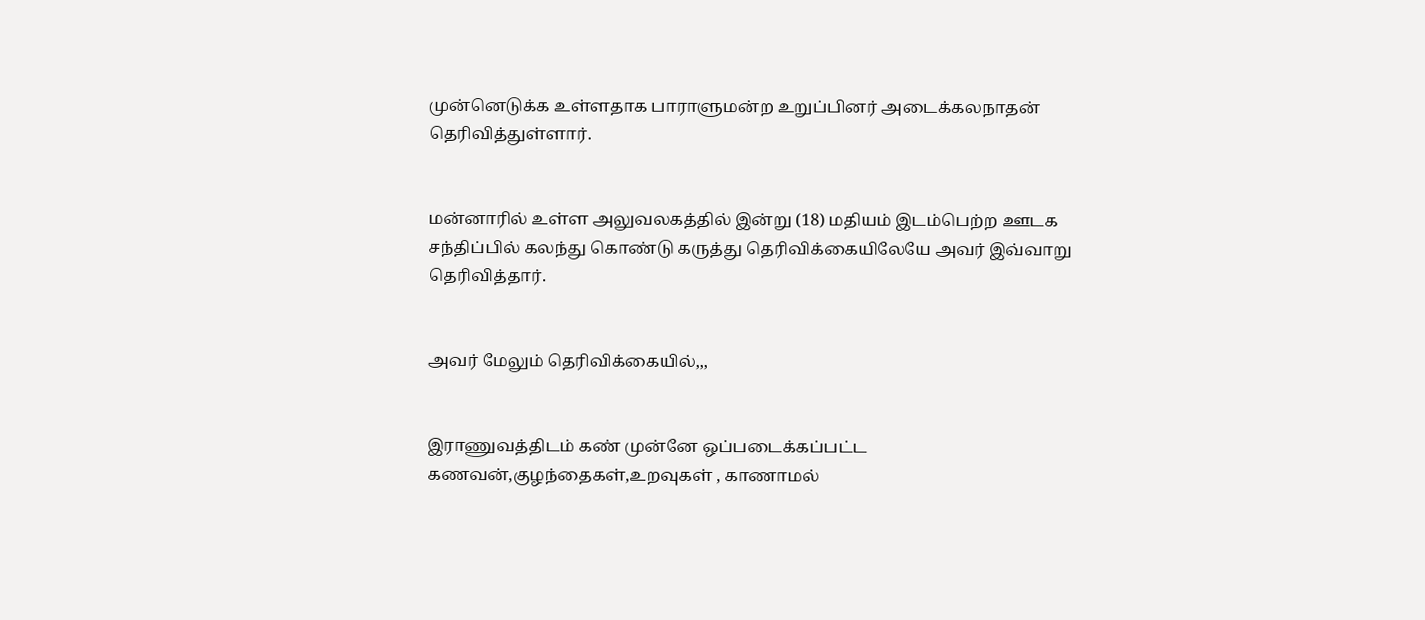முன்னெடுக்க உள்ளதாக பாராளுமன்ற உறுப்பினர் அடைக்கலநாதன் தெரிவித்துள்ளார்.


மன்னாரில் உள்ள அலுவலகத்தில் இன்று (18) மதியம் இடம்பெற்ற ஊடக சந்திப்பில் கலந்து கொண்டு கருத்து தெரிவிக்கையிலேயே அவர் இவ்வாறு தெரிவித்தார்.


அவர் மேலும் தெரிவிக்கையில்,,,


இராணுவத்திடம் கண் முன்னே ஒப்படைக்கப்பட்ட கணவன்,குழந்தைகள்,உறவுகள் , காணாமல்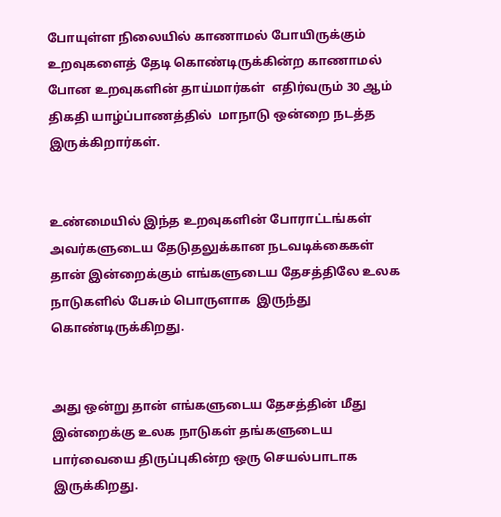போயுள்ள நிலையில் காணாமல் போயிருக்கும் உறவுகளைத் தேடி கொண்டிருக்கின்ற காணாமல் போன உறவுகளின் தாய்மார்கள்  எதிர்வரும் 30 ஆம் திகதி யாழ்ப்பாணத்தில்  மாநாடு ஒன்றை நடத்த இருக்கிறார்கள்.


உண்மையில் இந்த உறவுகளின் போராட்டங்கள் அவர்களுடைய தேடுதலுக்கான நடவடிக்கைகள் தான் இன்றைக்கும் எங்களுடைய தேசத்திலே உலக நாடுகளில் பேசும் பொருளாக  இருந்து கொண்டிருக்கிறது.


அது ஒன்று தான் எங்களுடைய தேசத்தின் மீது இன்றைக்கு உலக நாடுகள் தங்களுடைய பார்வையை திருப்புகின்ற ஒரு செயல்பாடாக இருக்கிறது.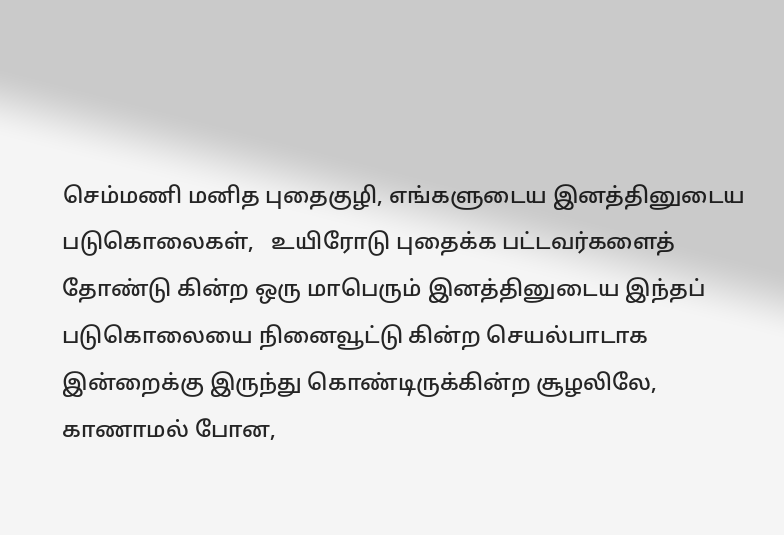செம்மணி மனித புதைகுழி, எங்களுடைய இனத்தினுடைய படுகொலைகள்,   உயிரோடு புதைக்க பட்டவர்களைத் தோண்டு கின்ற ஒரு மாபெரும் இனத்தினுடைய இந்தப் படுகொலையை நினைவூட்டு கின்ற செயல்பாடாக இன்றைக்கு இருந்து கொண்டிருக்கின்ற சூழலிலே, காணாமல் போன,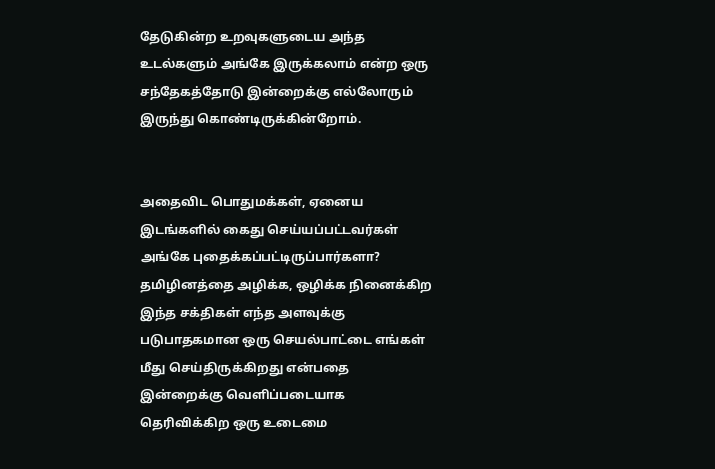தேடுகின்ற உறவுகளுடைய அந்த உடல்களும் அங்கே இருக்கலாம் என்ற ஒரு சந்தேகத்தோடு இன்றைக்கு எல்லோரும் இருந்து கொண்டிருக்கின்றோம்.


அதைவிட பொதுமக்கள், ஏனைய இடங்களில் கைது செய்யப்பட்டவர்கள் அங்கே புதைக்கப்பட்டிருப்பார்களா? தமிழினத்தை அழிக்க, ஒழிக்க நினைக்கிற இந்த சக்திகள் எந்த அளவுக்கு படுபாதகமான ஒரு செயல்பாட்டை எங்கள் மீது செய்திருக்கிறது என்பதை இன்றைக்கு வெளிப்படையாக தெரிவிக்கிற ஒரு உடைமை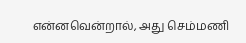என்னவென்றால், அது செம்மணி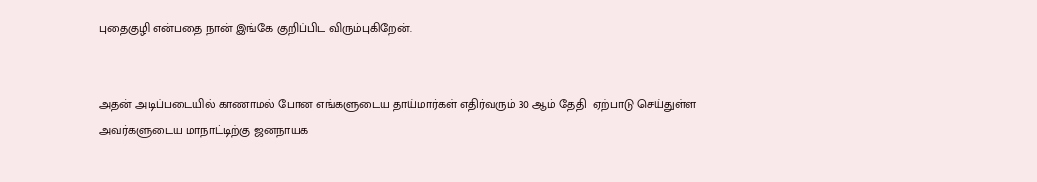புதைகுழி என்பதை நான் இங்கே குறிப்பிட விரும்புகிறேன்.


அதன் அடிப்படையில் காணாமல் போன எங்களுடைய தாய்மார்கள் எதிர்வரும் 30 ஆம் தேதி  ஏற்பாடு செய்துள்ள  அவர்களுடைய மாநாட்டிற்கு ஜனநாயக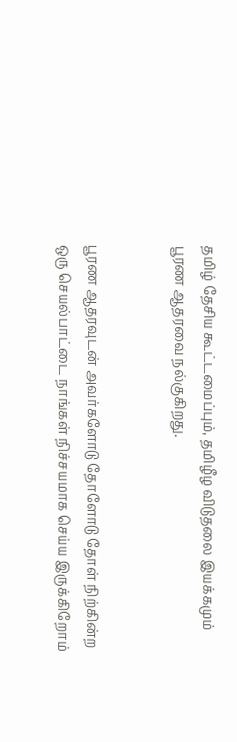தமிழ் தேசிய கூட்டமைப்பும், தமிழீழ விடுதலை இயக்கமும் பூரண ஆதரவை நல்குகிறது.


பூரண ஆதரவுடன் அவர்களோடு தோளோடு தோள் நிற்கின்ற ஒரு செயல்பாட்டை நாங்கள் நிச்சயமாக செய்ய இருக்கிறோம்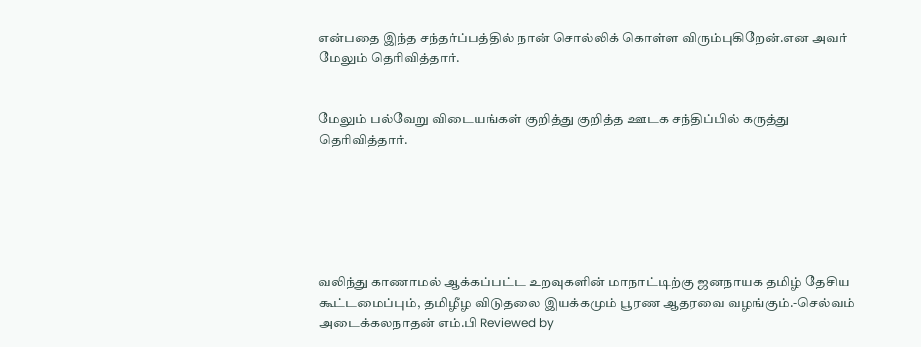என்பதை இந்த சந்தர்ப்பத்தில் நான் சொல்லிக் கொள்ள விரும்புகிறேன்.என அவர் மேலும் தெரிவித்தார்.


மேலும் பல்வேறு விடையங்கள் குறித்து குறித்த ஊடக சந்திப்பில் கருத்து தெரிவித்தார்.






வலிந்து காணாமல் ஆக்கப்பட்ட உறவுகளின் மாநாட்டிற்கு ஜனநாயக தமிழ் தேசிய கூட்டமைப்பும், தமிழீழ விடுதலை இயக்கமும் பூரண ஆதரவை வழங்கும்.-செல்வம் அடைக்கலநாதன் எம்.பி Reviewed by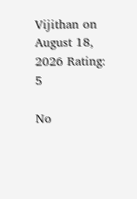Vijithan on August 18, 2026 Rating: 5

No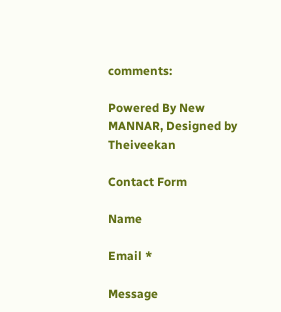comments:

Powered By New MANNAR, Designed by Theiveekan

Contact Form

Name

Email *

Message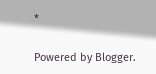*

Powered by Blogger.